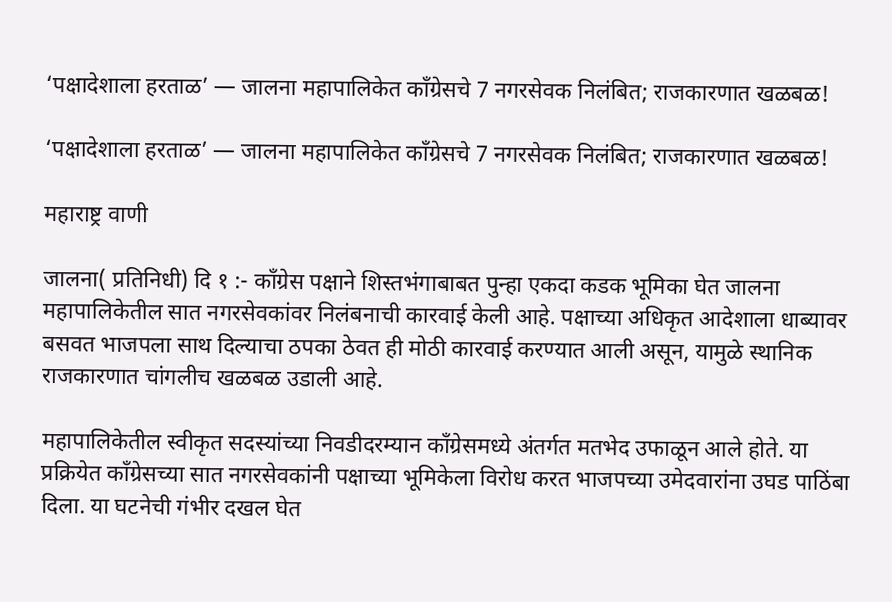‘पक्षादेशाला हरताळ’ — जालना महापालिकेत काँग्रेसचे 7 नगरसेवक निलंबित; राजकारणात खळबळ!

‘पक्षादेशाला हरताळ’ — जालना महापालिकेत काँग्रेसचे 7 नगरसेवक निलंबित; राजकारणात खळबळ!

महाराष्ट्र वाणी

जालना( प्रतिनिधी) दि १ :- काँग्रेस पक्षाने शिस्तभंगाबाबत पुन्हा एकदा कडक भूमिका घेत जालना महापालिकेतील सात नगरसेवकांवर निलंबनाची कारवाई केली आहे. पक्षाच्या अधिकृत आदेशाला धाब्यावर बसवत भाजपला साथ दिल्याचा ठपका ठेवत ही मोठी कारवाई करण्यात आली असून, यामुळे स्थानिक राजकारणात चांगलीच खळबळ उडाली आहे.

महापालिकेतील स्वीकृत सदस्यांच्या निवडीदरम्यान काँग्रेसमध्ये अंतर्गत मतभेद उफाळून आले होते. या प्रक्रियेत काँग्रेसच्या सात नगरसेवकांनी पक्षाच्या भूमिकेला विरोध करत भाजपच्या उमेदवारांना उघड पाठिंबा दिला. या घटनेची गंभीर दखल घेत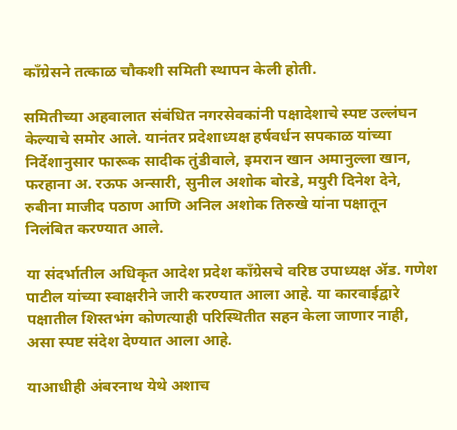काँग्रेसने तत्काळ चौकशी समिती स्थापन केली होती.

समितीच्या अहवालात संबंधित नगरसेवकांनी पक्षादेशाचे स्पष्ट उल्लंघन केल्याचे समोर आले. यानंतर प्रदेशाध्यक्ष हर्षवर्धन सपकाळ यांच्या निर्देशानुसार फारूक सादीक तुंडीवाले, इमरान खान अमानुल्ला खान, फरहाना अ. रऊफ अन्सारी, सुनील अशोक बोरडे, मयुरी दिनेश देने, रुबीना माजीद पठाण आणि अनिल अशोक तिरुखे यांना पक्षातून निलंबित करण्यात आले.

या संदर्भातील अधिकृत आदेश प्रदेश काँग्रेसचे वरिष्ठ उपाध्यक्ष ॲड. गणेश पाटील यांच्या स्वाक्षरीने जारी करण्यात आला आहे. या कारवाईद्वारे पक्षातील शिस्तभंग कोणत्याही परिस्थितीत सहन केला जाणार नाही, असा स्पष्ट संदेश देण्यात आला आहे.

याआधीही अंबरनाथ येथे अशाच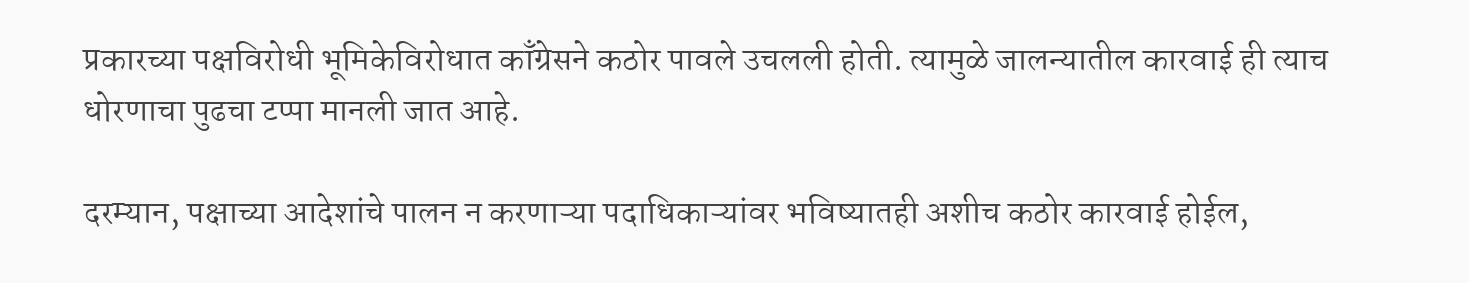प्रकारच्या पक्षविरोधी भूमिकेविरोधात काँग्रेसने कठोर पावले उचलली होती. त्यामुळे जालन्यातील कारवाई ही त्याच धोरणाचा पुढचा टप्पा मानली जात आहे.

दरम्यान, पक्षाच्या आदेशांचे पालन न करणाऱ्या पदाधिकाऱ्यांवर भविष्यातही अशीच कठोर कारवाई होईल,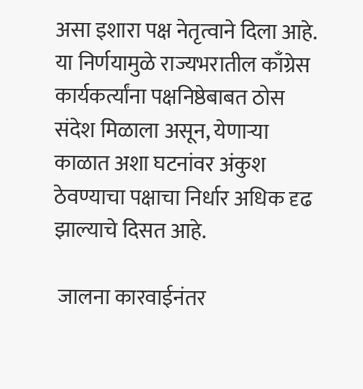असा इशारा पक्ष नेतृत्वाने दिला आहे. या निर्णयामुळे राज्यभरातील काँग्रेस कार्यकर्त्यांना पक्षनिष्ठेबाबत ठोस संदेश मिळाला असून, येणाऱ्या काळात अशा घटनांवर अंकुश ठेवण्याचा पक्षाचा निर्धार अधिक दृढ झाल्याचे दिसत आहे.

 जालना कारवाईनंतर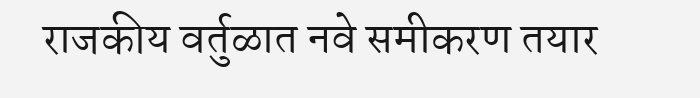राजकीय वर्तुळात नवे समीकरण तयार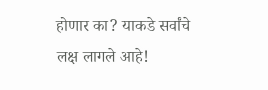होणार का? याकडे सर्वांचे लक्ष लागले आहे!